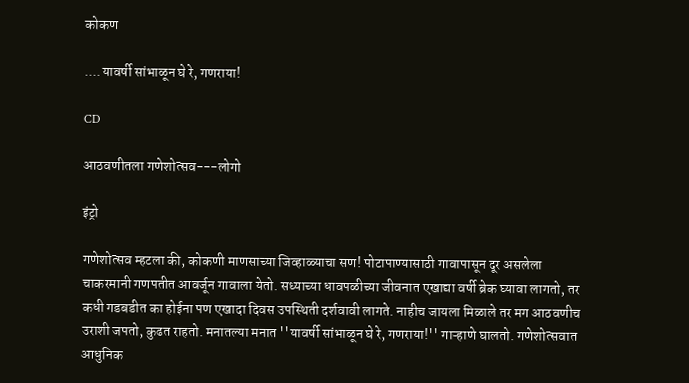कोकण

....यावर्षी सांभाळून घे रे, गणराया!

CD

आठवणीतला गणेशोत्सव---लोगो

इंट्रो

गणेशोत्सव म्हटला की, कोकणी माणसाच्या जिव्हाळ्याचा सण! पोटापाण्यासाठी गावापासून दूर असलेला चाकरमानी गणपतीत आवर्जून गावाला येतो. सध्याच्या धावपळीच्या जीवनात एखाद्या वर्षी ब्रेक घ्यावा लागतो, तर कधी गडबडीत का होईना पण एखादा दिवस उपस्थिती दर्शवावी लागते. नाहीच जायला मिळाले तर मग आठवणीच उराशी जपतो, कुढत राहतो. मनातल्या मनात ''यावर्षी सांभाळून घे रे, गणराया!'' गाऱ्हाणे घालतो. गणेशोत्सवात आधुनिक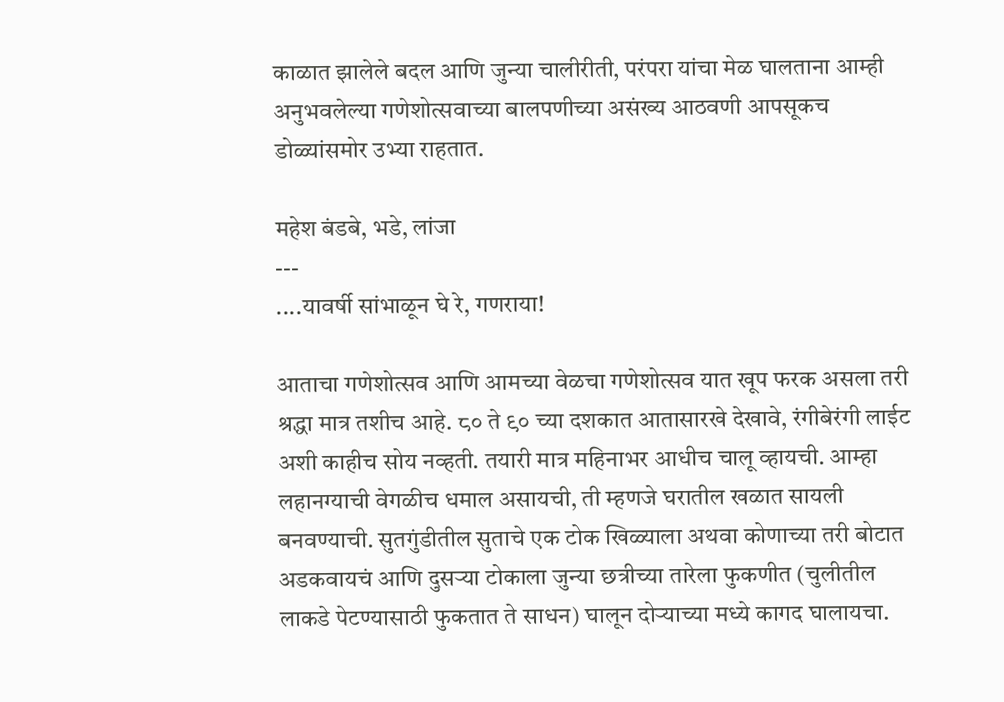काळात झालेले बदल आणि जुन्या चालीरीती, परंपरा यांचा मेळ घालताना आम्ही अनुभवलेल्या गणेशोत्सवाच्या बालपणीच्या असंख्य आठवणी आपसूकच डोळ्यांसमोर उभ्या राहतात.

महेश बंडबे, भडे, लांजा
---
....यावर्षी सांभाळून घे रे, गणराया!

आताचा गणेशोत्सव आणि आमच्या वेळचा गणेशोत्सव यात खूप फरक असला तरी श्रद्धा मात्र तशीच आहे. ८० ते ९० च्या दशकात आतासारखे देखावे, रंगीबेरंगी लाईट अशी काहीच सोय नव्हती. तयारी मात्र महिनाभर आधीच चालू व्हायची. आम्हा लहानग्याची वेगळीच धमाल असायची, ती म्हणजे घरातील खळात सायली बनवण्याची. सुतगुंडीतील सुताचे एक टोक खिळ्याला अथवा कोणाच्या तरी बोटात अडकवायचं आणि दुसऱ्या टोकाला जुन्या छत्रीच्या तारेला फुकणीत (चुलीतील लाकडे पेटण्यासाठी फुकतात ते साधन) घालून दोऱ्याच्या मध्ये कागद घालायचा.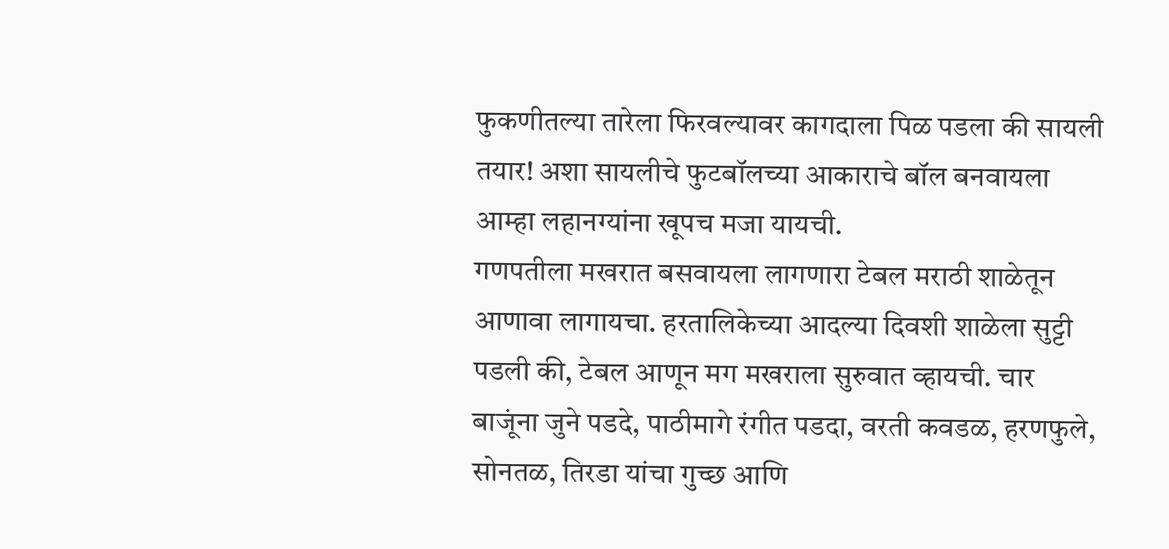फुकणीतल्या तारेला फिरवल्यावर कागदाला पिळ पडला की सायली तयार! अशा सायलीचे फुटबॉलच्या आकाराचे बॉल बनवायला आम्हा लहानग्यांना खूपच मजा यायची.
गणपतीला मखरात बसवायला लागणारा टेबल मराठी शाळेतून आणावा लागायचा. हरतालिकेच्या आदल्या दिवशी शाळेला सुट्टी पडली की, टेबल आणून मग मखराला सुरुवात व्हायची. चार बाजूंना जुने पडदे, पाठीमागे रंगीत पडदा, वरती कवडळ, हरणफुले, सोनतळ, तिरडा यांचा गुच्छ आणि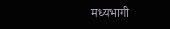मध्यभागी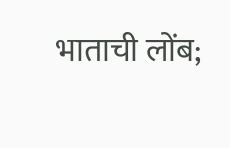भाताची लोंब;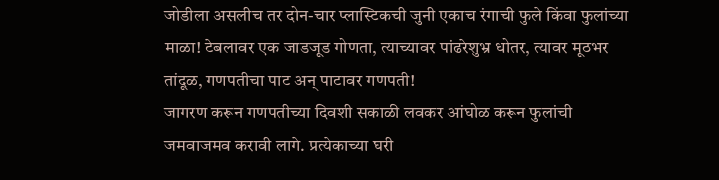जोडीला असलीच तर दोन-चार प्लास्टिकची जुनी एकाच रंगाची फुले किंवा फुलांच्या माळा! टेबलावर एक जाडजूड गोणता, त्याच्यावर पांढरेशुभ्र धोतर, त्यावर मूठभर तांदूळ, गणपतीचा पाट अन् पाटावर गणपती!
जागरण करून गणपतीच्या दिवशी सकाळी लवकर आंघोळ करून फुलांची जमवाजमव करावी लागे. प्रत्येकाच्या घरी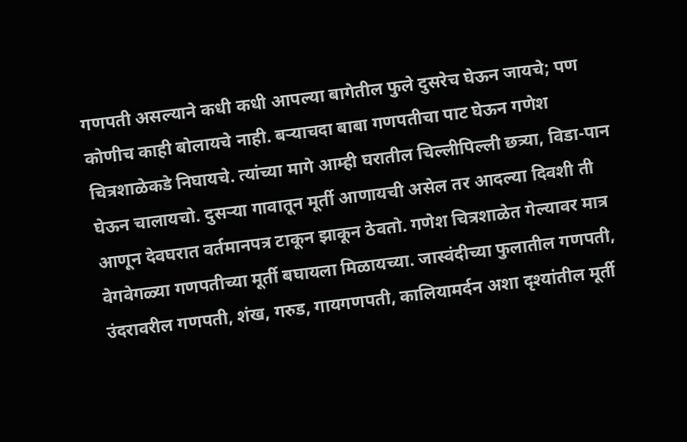गणपती असल्याने कधी कधी आपल्या बागेतील फुले दुसरेच घेऊन जायचे; पण कोणीच काही बोलायचे नाही. बऱ्याचदा बाबा गणपतीचा पाट घेऊन गणेश चित्रशाळेकडे निघायचे. त्यांच्या मागे आम्ही घरातील चिल्लीपिल्ली छत्र्या, विडा-पान घेऊन चालायचो. दुसऱ्या गावातून मूर्ती आणायची असेल तर आदल्या दिवशी ती आणून देवघरात वर्तमानपत्र टाकून झाकून ठेवतो. गणेश चित्रशाळेत गेल्यावर मात्र वेगवेगळ्या गणपतीच्या मूर्ती बघायला मिळायच्या. जास्वंदीच्या फुलातील गणपती, उंदरावरील गणपती, शंख, गरुड, गायगणपती, कालियामर्दन अशा दृश्यांतील मूर्ती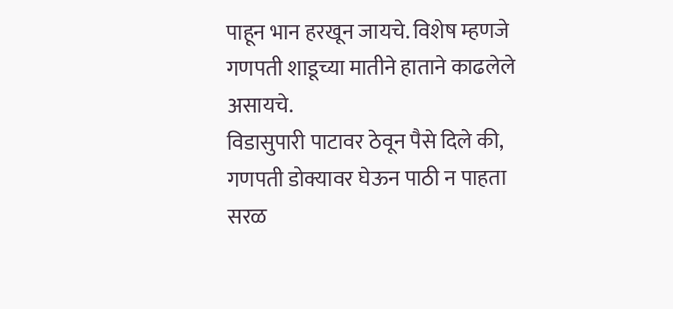पाहून भान हरखून जायचे. विशेष म्हणजे गणपती शाडूच्या मातीने हाताने काढलेले असायचे.
विडासुपारी पाटावर ठेवून पैसे दिले की, गणपती डोक्यावर घेऊन पाठी न पाहता सरळ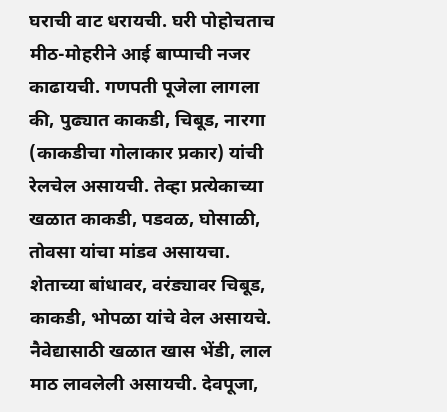घराची वाट धरायची. घरी पोहोचताच मीठ-मोहरीने आई बाप्पाची नजर काढायची. गणपती पूजेला लागला की, पुढ्यात काकडी, चिबूड, नारगा (काकडीचा गोलाकार प्रकार) यांची रेलचेल असायची. तेव्हा प्रत्येकाच्या खळात काकडी, पडवळ, घोसाळी, तोवसा यांचा मांडव असायचा. शेताच्या बांधावर, वरंड्यावर चिबूड, काकडी, भोपळा यांचे वेल असायचे. नैवेद्यासाठी खळात खास भेंडी, लाल माठ लावलेली असायची. देवपूजा,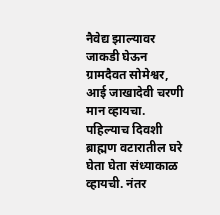नैवेद्य झाल्यावर जाकडी घेऊन ग्रामदैवत सोमेश्वर, आई जाखादेवी चरणी मान व्हायचा. पहिल्याच दिवशी ब्राह्मण वटारातील घरे घेता घेता संध्याकाळ व्हायची. नंतर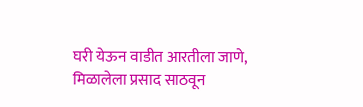घरी येऊन वाडीत आरतीला जाणे, मिळालेला प्रसाद साठवून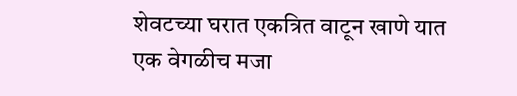शेवटच्या घरात एकत्रित वाटून खाणे यात एक वेगळीच मजा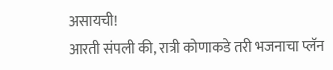असायची!
आरती संपली की, रात्री कोणाकडे तरी भजनाचा प्लॅन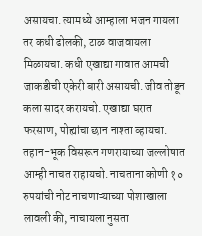असायचा. त्यामध्ये आम्हाला भजन गायला तर कधी ढोलकी, टाळ वाजवायला मिळायचा. कधी एखाद्या गावात आमची जाकडीची एकेरी बारी असायची. जीव तोडून कला सादर करायचो. एखाद्या घरात फरसाण, पोह्यांचा छान नाश्ता व्हायचा. तहान-भूक विसरून गणरायाच्या जल्लोषात आम्ही नाचत राहायचो. नाचताना कोणी १० रुपयांची नोट नाचणाऱ्याच्या पोशाखाला लावली की, नाचायला नुसता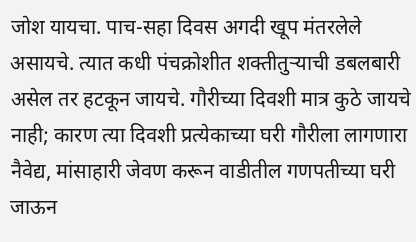जोश यायचा. पाच-सहा दिवस अगदी खूप मंतरलेले असायचे. त्यात कधी पंचक्रोशीत शक्तीतुऱ्याची डबलबारी असेल तर हटकून जायचे. गौरीच्या दिवशी मात्र कुठे जायचे नाही; कारण त्या दिवशी प्रत्येकाच्या घरी गौरीला लागणारा नैवेद्य, मांसाहारी जेवण करून वाडीतील गणपतीच्या घरी जाऊन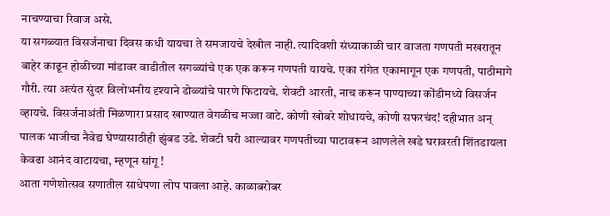नाचण्याचा रिवाज असे.
या सगळ्यात विसर्जनाचा दिवस कधी यायचा ते समजायचे देखील नाही. त्यादिवशी संध्याकाळी चार वाजता गणपती मखरातून बाहेर काढून होळीच्या मांडावर वाडीतील सगळ्यांचे एक एक करून गणपती यायचे. एका रांगेत एकामागून एक गणपती, पाठीमागे गौरी. त्या अत्यंत सुंदर विलोभनीय दृश्याने डोळ्यांचे पारणे फिटायचे. शेवटी आरती, नाच करून पाण्याच्या कोंडीमध्ये विसर्जन व्हायचे. विसर्जनाअंती मिळणारा प्रसाद खाण्यात वेगळीच मज्जा वाटे. कोणी खोबरे शोधायचे, कोणी सफरचंद! दहीभात अन् पालक भाजीचा नैवेद्य घेण्यासाठीही झुंबड उडे. शेवटी घरी आल्यावर गणपतीच्या पाटावरून आणलेले खडे घरावरती शिंतडायला केवढा आनंद वाटायचा, म्हणून सांगू !
आता गणेशोत्सव सणातील साधेपणा लोप पावला आहे. काळाबरोबर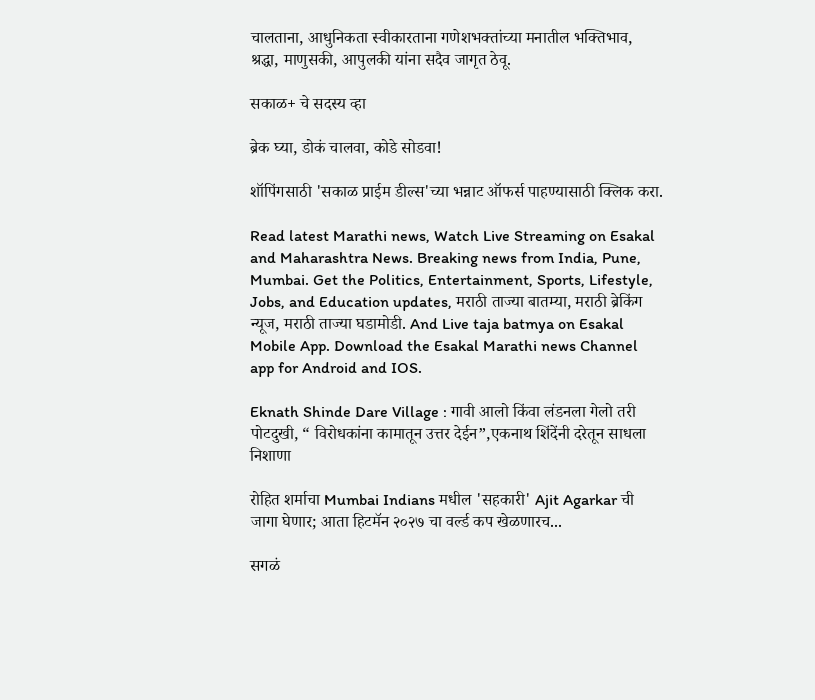चालताना, आधुनिकता स्वीकारताना गणेशभक्तांच्या मनातील भक्तिभाव, श्रद्धा, माणुसकी, आपुलकी यांना सदैव जागृत ठेवू.

सकाळ+ चे सदस्य व्हा

ब्रेक घ्या, डोकं चालवा, कोडे सोडवा!

शॉपिंगसाठी 'सकाळ प्राईम डील्स'च्या भन्नाट ऑफर्स पाहण्यासाठी क्लिक करा.

Read latest Marathi news, Watch Live Streaming on Esakal and Maharashtra News. Breaking news from India, Pune, Mumbai. Get the Politics, Entertainment, Sports, Lifestyle, Jobs, and Education updates, मराठी ताज्या बातम्या, मराठी ब्रेकिंग न्यूज, मराठी ताज्या घडामोडी. And Live taja batmya on Esakal Mobile App. Download the Esakal Marathi news Channel app for Android and IOS.

Eknath Shinde Dare Village : गावी आलो किंवा लंडनला गेलो तरी पोटदुखी, “ विरोधकांना कामातून उत्तर देईन”,एकनाथ शिंदेंनी दरेतून साधला निशाणा

रोहित शर्माचा Mumbai Indians मधील 'सहकारी' Ajit Agarkar ची जागा घेणार; आता हिटमॅन २०२७ चा वर्ल्ड कप खेळणारच...

सगळं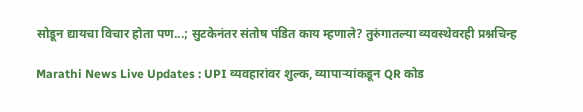सोडून द्यायचा विचार होता पण...; सुटकेनंतर संतोष पंडित काय म्हणाले? तुरुंगातल्या व्यवस्थेवरही प्रश्नचिन्ह

Marathi News Live Updates : UPI व्यवहारांवर शुल्क, व्यापाऱ्यांकडून QR कोड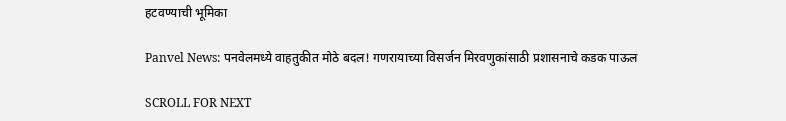हटवण्याची भूमिका

Panvel News: पनवेलमध्ये वाहतुकीत मोठे बदल! गणरायाच्या विसर्जन मिरवणुकांसाठी प्रशासनाचे कडक पाऊल

SCROLL FOR NEXT